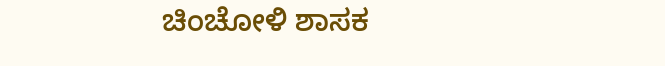ಚಿಂಚೋಳಿ ಶಾಸಕ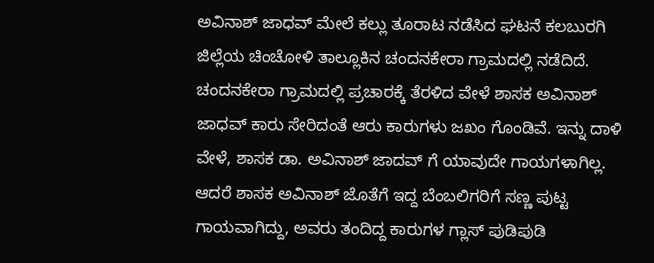ಅವಿನಾಶ್ ಜಾಧವ್ ಮೇಲೆ ಕಲ್ಲು ತೂರಾಟ ನಡೆಸಿದ ಘಟನೆ ಕಲಬುರಗಿ ಜಿಲ್ಲೆಯ ಚಿಂಚೋಳಿ ತಾಲ್ಲೂಕಿನ ಚಂದನಕೇರಾ ಗ್ರಾಮದಲ್ಲಿ ನಡೆದಿದೆ.
ಚಂದನಕೇರಾ ಗ್ರಾಮದಲ್ಲಿ ಪ್ರಚಾರಕ್ಕೆ ತೆರಳಿದ ವೇಳೆ ಶಾಸಕ ಅವಿನಾಶ್ ಜಾಧವ್ ಕಾರು ಸೇರಿದಂತೆ ಆರು ಕಾರುಗಳು ಜಖಂ ಗೊಂಡಿವೆ. ಇನ್ನು ದಾಳಿ ವೇಳೆ, ಶಾಸಕ ಡಾ. ಅವಿನಾಶ್ ಜಾದವ್ ಗೆ ಯಾವುದೇ ಗಾಯಗಳಾಗಿಲ್ಲ. ಆದರೆ ಶಾಸಕ ಅವಿನಾಶ್ ಜೊತೆಗೆ ಇದ್ದ ಬೆಂಬಲಿಗರಿಗೆ ಸಣ್ಣ ಪುಟ್ಟ ಗಾಯವಾಗಿದ್ದು, ಅವರು ತಂದಿದ್ದ ಕಾರುಗಳ ಗ್ಲಾಸ್ ಪುಡಿಪುಡಿ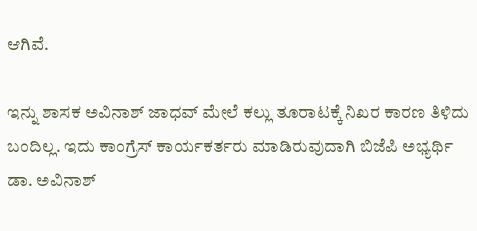ಆಗಿವೆ.

ಇನ್ನು ಶಾಸಕ ಅವಿನಾಶ್ ಜಾಧವ್ ಮೇಲೆ ಕಲ್ಲು ತೂರಾಟಕ್ಕೆ ನಿಖರ ಕಾರಣ ತಿಳಿದು ಬಂದಿಲ್ಲ. ಇದು ಕಾಂಗ್ರೆಸ್ ಕಾರ್ಯಕರ್ತರು ಮಾಡಿರುವುದಾಗಿ ಬಿಜೆಪಿ ಅಭ್ಯರ್ಥಿ ಡಾ. ಅವಿನಾಶ್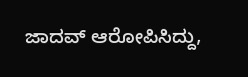ಜಾದವ್ ಆರೋಪಿಸಿದ್ದು,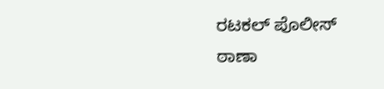ರಟಕಲ್ ಪೊಲೀಸ್ ಠಾಣಾ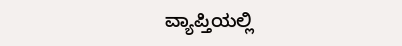ವ್ಯಾಪ್ತಿಯಲ್ಲಿ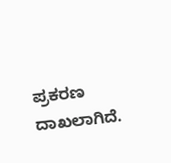ಪ್ರಕರಣ ದಾಖಲಾಗಿದೆ.